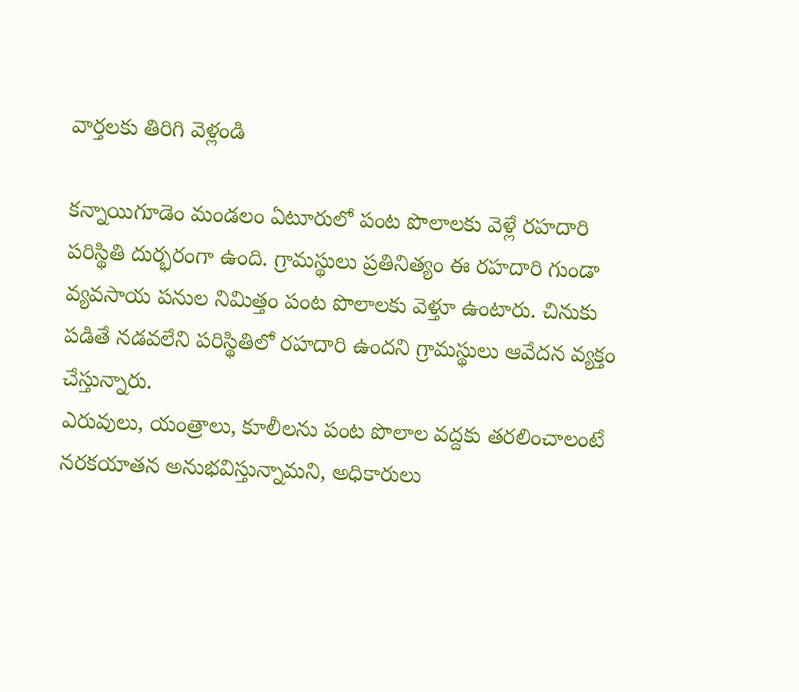వార్తలకు తిరిగి వెళ్లండి

కన్నాయిగూడెం మండలం ఏటూరులో పంట పొలాలకు వెళ్లే రహదారి పరిస్థితి దుర్భరంగా ఉంది. గ్రామస్థులు ప్రతినిత్యం ఈ రహదారి గుండా వ్యవసాయ పనుల నిమిత్తం పంట పొలాలకు వెళ్తూ ఉంటారు. చినుకు పడితే నడవలేని పరిస్థితిలో రహదారి ఉందని గ్రామస్థులు ఆవేదన వ్యక్తం చేస్తున్నారు.
ఎరువులు, యంత్రాలు, కూలీలను పంట పొలాల వద్దకు తరలించాలంటే నరకయాతన అనుభవిస్తున్నామని, అధికారులు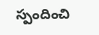స్పందించి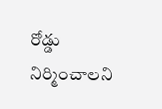రోడ్డు నిర్మించాలని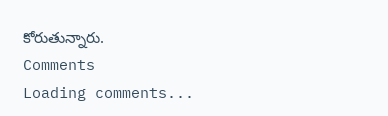కోరుతున్నారు.
Comments
Loading comments...